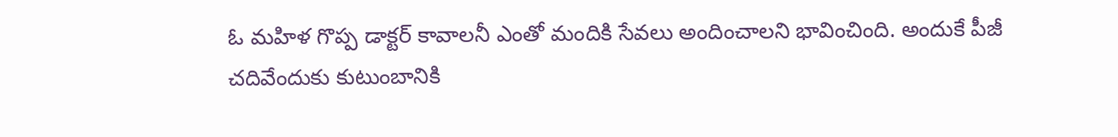ఓ మహిళ గొప్ప డాక్టర్ కావాలనీ ఎంతో మందికి సేవలు అందించాలని భావించింది. అందుకే పీజీ చదివేందుకు కుటుంబానికి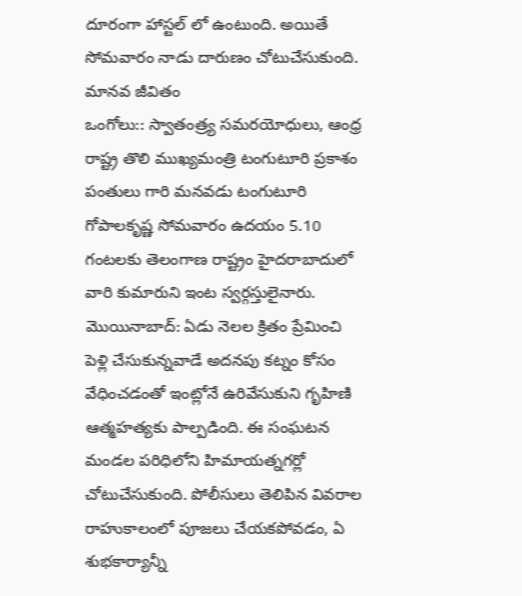దూరంగా హాస్టల్ లో ఉంటుంది. అయితే సోమవారం నాడు దారుణం చోటుచేసుకుంది. మానవ జీవితం
ఒంగోలు:: స్వాతంత్ర్య సమరయోధులు, ఆంధ్ర రాష్ట్ర తొలి ముఖ్యమంత్రి టంగుటూరి ప్రకాశం పంతులు గారి మనవడు టంగుటూరి గోపాలకృష్ణ సోమవారం ఉదయం 5.10 గంటలకు తెలంగాణ రాష్ట్రం హైదరాబాదులో వారి కుమారుని ఇంట స్వర్గస్తులైనారు.
మొయినాబాద్: ఏడు నెలల క్రితం ప్రేమించి పెళ్లి చేసుకున్నవాడే అదనపు కట్నం కోసం వేధించడంతో ఇంట్లోనే ఉరివేసుకుని గృహిణి ఆత్మహత్యకు పాల్పడింది. ఈ సంఘటన మండల పరిధిలోని హిమాయత్నగర్లో చోటుచేసుకుంది. పోలీసులు తెలిపిన వివరాల
రాహుకాలంలో పూజలు చేయకపోవడం, ఏ శుభకార్యాన్నీ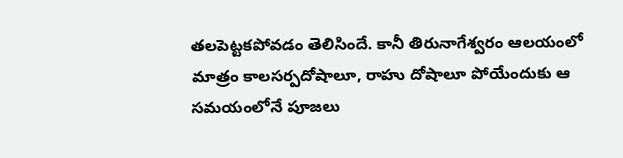తలపెట్టకపోవడం తెలిసిందే. కానీ తిరునాగేశ్వరం ఆలయంలో మాత్రం కాలసర్పదోషాలూ, రాహు దోషాలూ పోయేందుకు ఆ సమయంలోనే పూజలు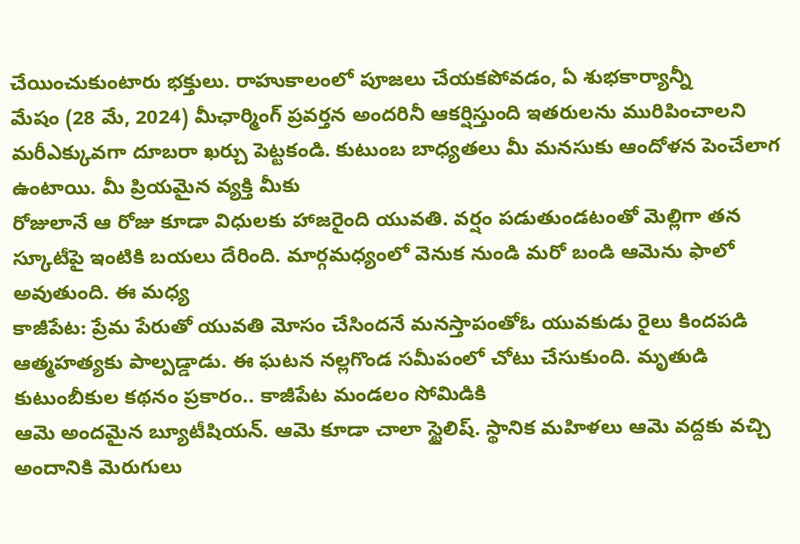చేయించుకుంటారు భక్తులు. రాహుకాలంలో పూజలు చేయకపోవడం, ఏ శుభకార్యాన్నీ
మేషం (28 మే, 2024) మీఛార్మింగ్ ప్రవర్తన అందరినీ ఆకర్షిస్తుంది ఇతరులను మురిపించాలని మరీఎక్కువగా దూబరా ఖర్చు పెట్టకండి. కుటుంబ బాధ్యతలు మీ మనసుకు ఆందోళన పెంచేలాగ ఉంటాయి. మీ ప్రియమైన వ్యక్తి మీకు
రోజులానే ఆ రోజు కూడా విధులకు హాజరైంది యువతి. వర్షం పడుతుండటంతో మెల్లిగా తన స్కూటీపై ఇంటికి బయలు దేరింది. మార్గమధ్యంలో వెనుక నుండి మరో బండి ఆమెను ఫాలో అవుతుంది. ఈ మధ్య
కాజీపేట: ప్రేమ పేరుతో యువతి మోసం చేసిందనే మనస్తాపంతోఓ యువకుడు రైలు కిందపడి ఆత్మహత్యకు పాల్పడ్డాడు. ఈ ఘటన నల్లగొండ సమీపంలో చోటు చేసుకుంది. మృతుడి కుటుంబీకుల కథనం ప్రకారం.. కాజీపేట మండలం సోమిడికి
ఆమె అందమైన బ్యూటీషియన్. ఆమె కూడా చాలా స్టైలిష్. స్థానిక మహిళలు ఆమె వద్దకు వచ్చి అందానికి మెరుగులు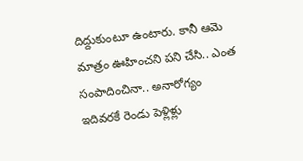దిద్దుకుంటూ ఉంటారు. కానీ ఆమె మాత్రం ఊహించని పని చేసి.. ఎంత సంపాదించినా.. అనారోగ్యం
ఇదివరకే రెండు పెళ్లిళ్లు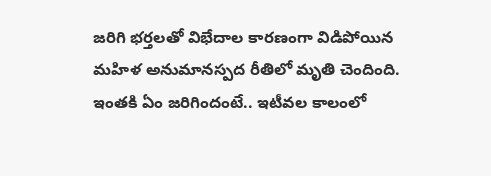జరిగి భర్తలతో విభేదాల కారణంగా విడిపోయిన మహిళ అనుమానస్పద రీతిలో మృతి చెందింది. ఇంతకి ఏం జరిగిందంటే.. ఇటీవల కాలంలో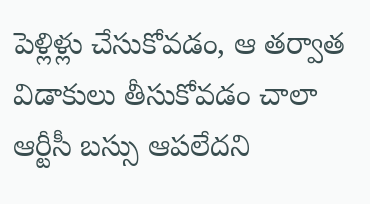పెళ్లిళ్లు చేసుకోవడం, ఆ తర్వాత విడాకులు తీసుకోవడం చాలా
ఆర్టీసీ బస్సు ఆపలేదని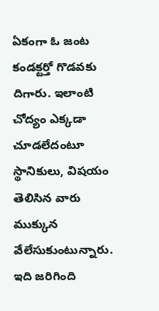ఏకంగా ఓ జంట కండక్టర్తో గొడవకు దిగారు. ఇలాంటి చోద్యం ఎక్కడా చూడలేదంటూ స్థానికులు, విషయం తెలిసిన వారు ముక్కున వేలేసుకుంటున్నారు. ఇది జరిగింది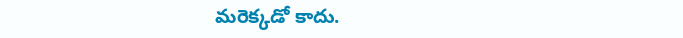మరెక్కడో కాదు.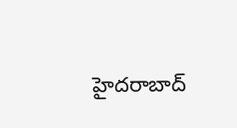హైదరాబాద్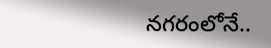నగరంలోనే..